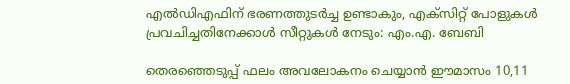എൽഡിഎഫിന് ഭരണത്തുടർച്ച ഉണ്ടാകും, എക്സിറ്റ് പോളുകൾ പ്രവചിച്ചതിനേക്കാൾ സീറ്റുകൾ നേടും: എം.എ. ബേബി

തെരഞ്ഞെടുപ്പ് ഫലം അവലോകനം ചെയ്യാൻ ഈമാസം 10,11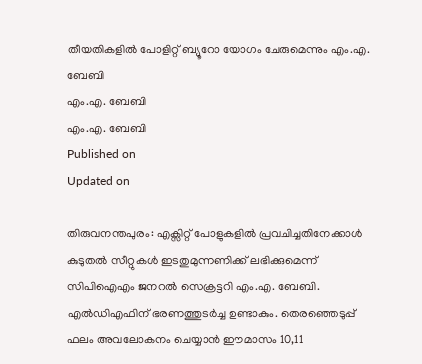തീയതികളിൽ പോളിറ്റ് ബ്യൂറോ യോഗം ചേരുമെന്നും എം.എ. ബേബി
എം.എ. ബേബി
എം.എ. ബേബി
Published on
Updated on

തിരുവനന്തപുരം: എക്സിറ്റ് പോളുകളിൽ പ്രവചിച്ചതിനേക്കാൾ കുടുതൽ സീറ്റുകൾ ഇടതുമുന്നണിക്ക് ലഭിക്കുമെന്ന് സിപിഐഎം ജനറൽ സെക്രട്ടറി എം.എ. ബേബി. എൽഡിഎഫിന് ഭരണത്തുടർച്ച ഉണ്ടാകും. തെരഞ്ഞെടുപ്പ് ഫലം അവലോകനം ചെയ്യാൻ ഈമാസം 10,11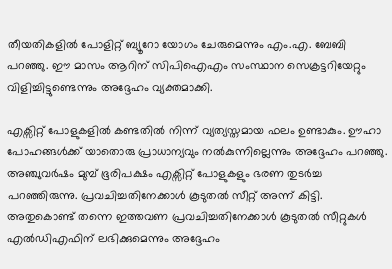തീയതികളിൽ പോളിറ്റ് ബ്യൂറോ യോഗം ചേരുമെന്നും എം.എ. ബേബി പറഞ്ഞു. ഈ മാസം ആറിന് സിപിഐഎം സംസ്ഥാന സെക്രട്ടറിയേറ്റും വിളിച്ചിട്ടുണ്ടെന്നും അദ്ദേഹം വ്യക്തമാക്കി.

എക്സിറ്റ് പോളുകളിൽ കണ്ടതിൽ നിന്ന് വ്യത്യസ്തമായ ഫലം ഉണ്ടാകും. ഊഹാ പോഹങ്ങൾക്ക് യാതൊരു പ്രാധാന്യവും നൽകുന്നില്ലെന്നും അദ്ദേഹം പറഞ്ഞു. അഞ്ചുവർഷം മുമ്പ് ഭൂരിപക്ഷം എക്സിറ്റ് പോളുകളും ഭരണ തുടർച്ച പറഞ്ഞിരുന്നു. പ്രവചിച്ചതിനേക്കാൾ കൂടുതൽ സീറ്റ് അന്ന് കിട്ടി. അതുകൊണ്ട് തന്നെ ഇത്തവണ പ്രവചിച്ചതിനേക്കാൾ കൂടുതൽ സീറ്റുകൾ എൽഡിഎഫിന് ലഭിക്കുമെന്നും അദ്ദേഹം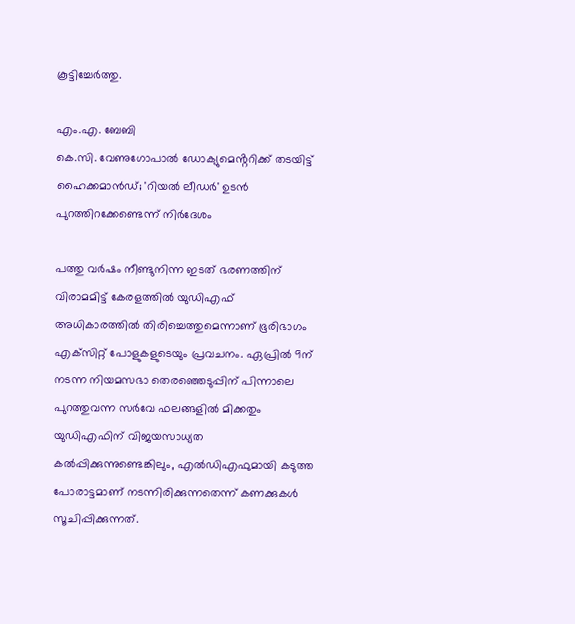കൂട്ടിച്ചേർത്തു.

എം.എ. ബേബി
കെ.സി. വേണുഗോപാൽ ഡോക്യുമെൻ്ററിക്ക് തടയിട്ട് ഹൈക്കമാൻഡ്; 'റിയൽ ലീഡർ' ഉടൻ പുറത്തിറക്കേണ്ടെന്ന് നിർദേശം

പത്തു വർഷം നീണ്ടുനിന്ന ഇടത് ഭരണത്തിന് വിരാമമിട്ട് കേരളത്തിൽ യുഡിഎഫ് അധികാരത്തിൽ തിരിച്ചെത്തുമെന്നാണ് ഭൂരിഭാഗം എക്‌സിറ്റ് പോളുകളുടെയും പ്രവചനം. ഏപ്രിൽ 9ന് നടന്ന നിയമസഭാ തെരഞ്ഞെടുപ്പിന് പിന്നാലെ പുറത്തുവന്ന സർവേ ഫലങ്ങളിൽ മിക്കതും യുഡിഎഫിന് വിജയസാധ്യത കൽപ്പിക്കുന്നുണ്ടെങ്കിലും, എൽഡിഎഫുമായി കടുത്ത പോരാട്ടമാണ് നടന്നിരിക്കുന്നതെന്ന് കണക്കുകൾ സൂചിപ്പിക്കുന്നത്.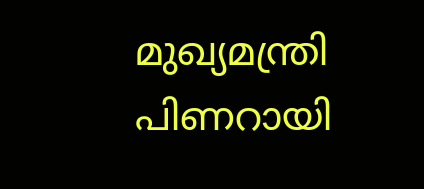മുഖ്യമന്ത്രി പിണറായി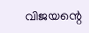വിജയന്റെ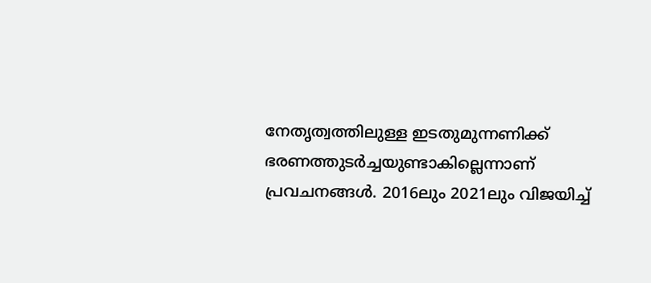നേതൃത്വത്തിലുള്ള ഇടതുമുന്നണിക്ക് ഭരണത്തുടർച്ചയുണ്ടാകില്ലെന്നാണ് പ്രവചനങ്ങൾ. 2016ലും 2021ലും വിജയിച്ച്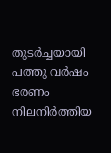തുടർച്ചയായി പത്തു വർഷം ഭരണം നിലനിർത്തിയ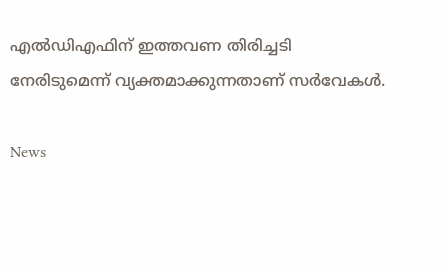എൽഡിഎഫിന് ഇത്തവണ തിരിച്ചടി നേരിടുമെന്ന് വ്യക്തമാക്കുന്നതാണ് സർവേകൾ.

News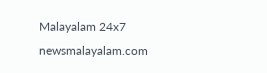Malayalam 24x7
newsmalayalam.com